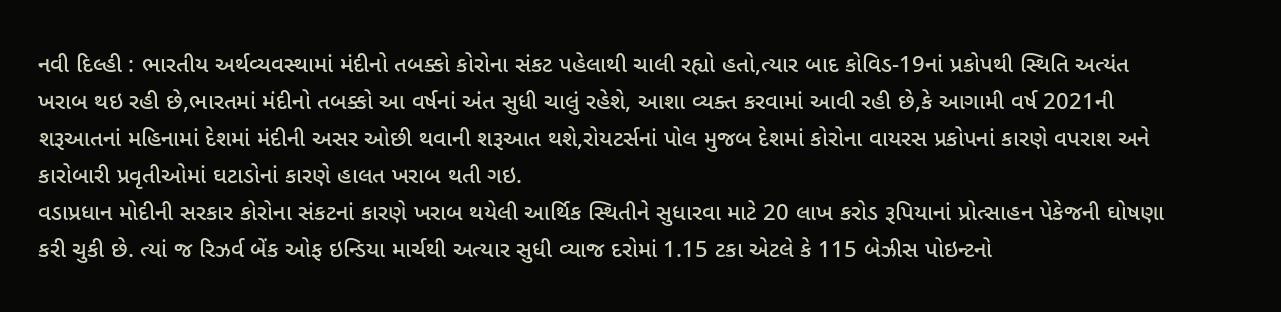નવી દિલ્હી : ભારતીય અર્થવ્યવસ્થામાં મંદીનો તબક્કો કોરોના સંકટ પહેલાથી ચાલી રહ્યો હતો,ત્યાર બાદ કોવિડ-19નાં પ્રકોપથી સ્થિતિ અત્યંત ખરાબ થઇ રહી છે,ભારતમાં મંદીનો તબક્કો આ વર્ષનાં અંત સુધી ચાલું રહેશે, આશા વ્યક્ત કરવામાં આવી રહી છે,કે આગામી વર્ષ 2021ની શરૂઆતનાં મહિનામાં દેશમાં મંદીની અસર ઓછી થવાની શરૂઆત થશે,રોયટર્સનાં પોલ મુજબ દેશમાં કોરોના વાયરસ પ્રકોપનાં કારણે વપરાશ અને કારોબારી પ્રવૃતીઓમાં ઘટાડોનાં કારણે હાલત ખરાબ થતી ગઇ.
વડાપ્રધાન મોદીની સરકાર કોરોના સંકટનાં કારણે ખરાબ થયેલી આર્થિક સ્થિતીને સુધારવા માટે 20 લાખ કરોડ રૂપિયાનાં પ્રોત્સાહન પેકેજની ઘોષણા કરી ચુકી છે. ત્યાં જ રિઝર્વ બેંક ઓફ ઇન્ડિયા માર્ચથી અત્યાર સુધી વ્યાજ દરોમાં 1.15 ટકા એટલે કે 115 બેઝીસ પોઇન્ટનો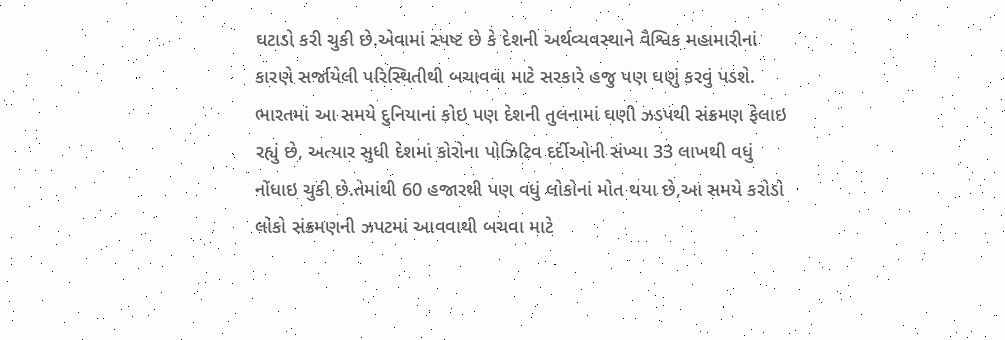ઘટાડો કરી ચુકી છે.એવામાં સ્પષ્ટ છે કે દેશની અર્થવ્યવસ્થાને વૈશ્વિક મહામારીનાં કારણે સર્જાયેલી પરિસ્થિતીથી બચાવવા માટે સરકારે હજુ પણ ઘણું કરવું પડશે.
ભારતમાં આ સમયે દુનિયાનાં કોઇ પણ દેશની તુલનામાં ઘણી ઝડપથી સંક્રમણ ફેલાઇ રહ્યું છે, અત્યાર સુધી દેશમાં કોરોના પોઝિટિવ દર્દીઓની સંખ્યા 33 લાખથી વધું નોંધાઇ ચુકી છે.તેમાંથી 60 હજારથી પણ વધું લોકોનાં મોત થયા છે,આ સમયે કરોડો લોકો સંક્રમણની ઝપટમાં આવવાથી બચવા માટે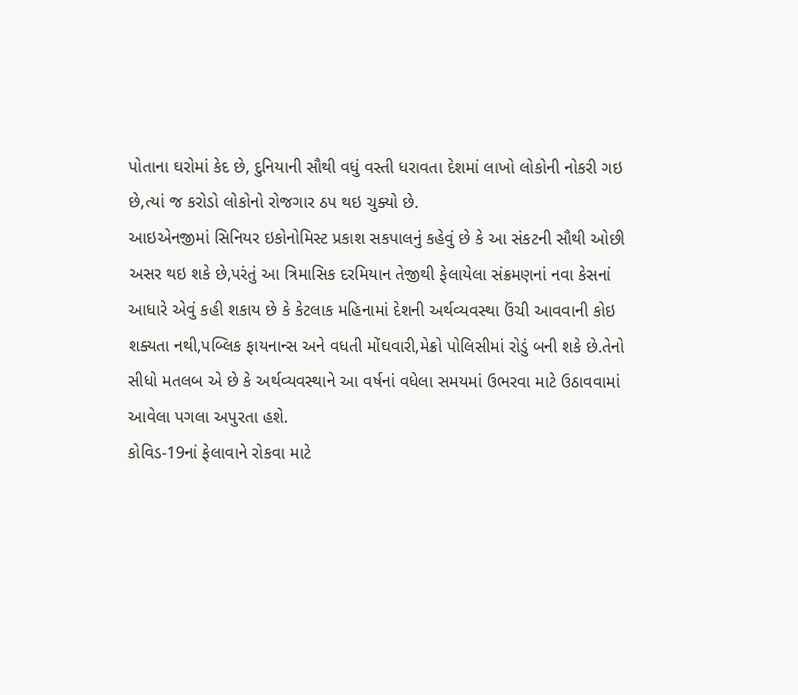પોતાના ઘરોમાં કેદ છે, દુનિયાની સૌથી વધું વસ્તી ધરાવતા દેશમાં લાખો લોકોની નોકરી ગઇ છે,ત્યાં જ કરોડો લોકોનો રોજગાર ઠપ થઇ ચુક્યો છે.
આઇએનજીમાં સિનિયર ઇકોનોમિસ્ટ પ્રકાશ સકપાલનું કહેવું છે કે આ સંકટની સૌથી ઓછી અસર થઇ શકે છે,પરંતું આ ત્રિમાસિક દરમિયાન તેજીથી ફેલાયેલા સંક્રમણનાં નવા કેસનાં આધારે એવું કહી શકાય છે કે કેટલાક મહિનામાં દેશની અર્થવ્યવસ્થા ઉંચી આવવાની કોઇ શક્યતા નથી,પબ્લિક ફાયનાન્સ અને વધતી મોંઘવારી,મેક્રો પોલિસીમાં રોડું બની શકે છે.તેનો સીધો મતલબ એ છે કે અર્થવ્યવસ્થાને આ વર્ષનાં વધેલા સમયમાં ઉભરવા માટે ઉઠાવવામાં આવેલા પગલા અપુરતા હશે.
કોવિડ-19નાં ફેલાવાને રોકવા માટે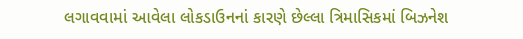લગાવવામાં આવેલા લોકડાઉનનાં કારણે છેલ્લા ત્રિમાસિકમાં બિઝનેશ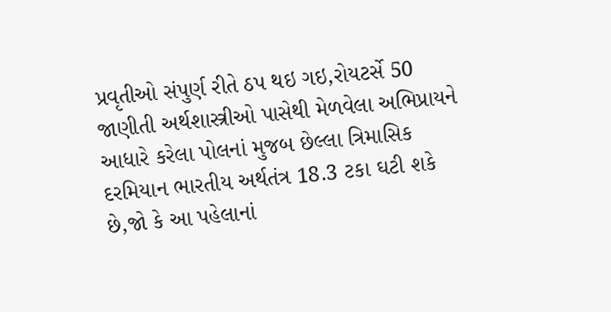પ્રવૃતીઓ સંપુર્ણ રીતે ઠપ થઇ ગઇ,રોયટર્સે 50 જાણીતી અર્થશાસ્ત્રીઓ પાસેથી મેળવેલા અભિપ્રાયને આધારે કરેલા પોલનાં મુજબ છેલ્લા ત્રિમાસિક દરમિયાન ભારતીય અર્થતંત્ર 18.3 ટકા ઘટી શકે છે,જો કે આ પહેલાનાં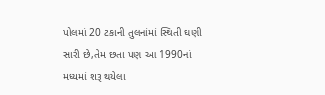પોલમાં 20 ટકાની તુલનાંમાં સ્થિતી ઘણી સારી છે,તેમ છતા પણ આ 1990નાં મધ્યમાં શરૂ થયેલા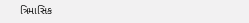ત્રિમાસિક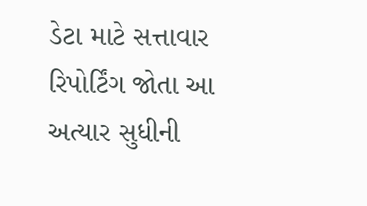ડેટા માટે સત્તાવાર રિપોર્ટિંગ જોતા આ અત્યાર સુધીની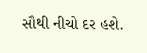સૌથી નીચો દર હશે.